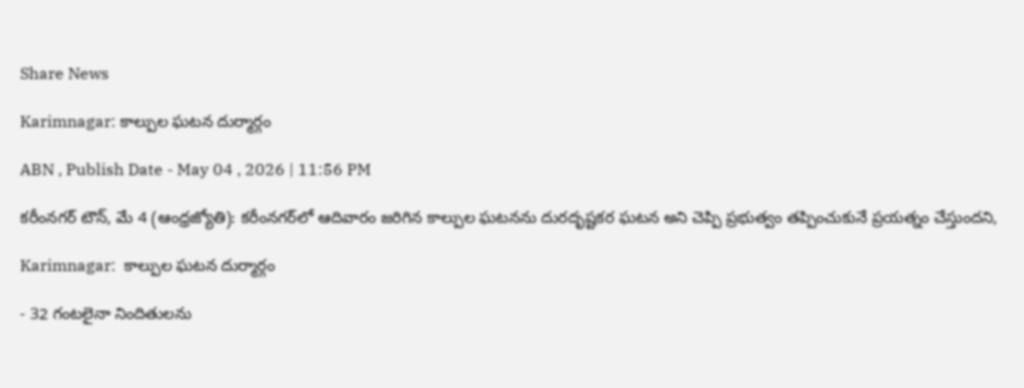Share News

Karimnagar: కాల్పుల ఘటన దుర్మార్గం

ABN , Publish Date - May 04 , 2026 | 11:56 PM

కరీంనగర్‌ టౌన్‌, మే 4 (ఆంధ్రజ్యోతి): కరీంనగర్‌లో ఆదివారం జరిగిన కాల్పుల ఘటనను దురదృష్టకర ఘటన అని చెప్పి ప్రభుత్వం తప్పించుకునే ప్రయత్నం చేస్తుందని,

Karimnagar:  కాల్పుల ఘటన దుర్మార్గం

- 32 గంటలైనా నిందితులను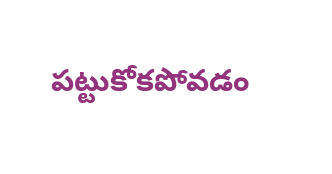పట్టుకోకపోవడం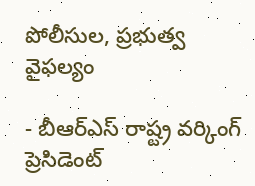పోలీసుల, ప్రభుత్వ వైఫల్యం

- బీఆర్‌ఎస్‌ రాష్ట్ర వర్కింగ్‌ ప్రెసిడెంట్‌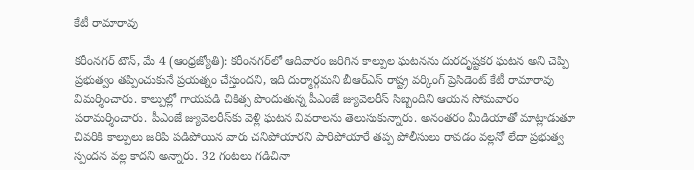కేటీ రామారావు

కరీంనగర్‌ టౌన్‌, మే 4 (ఆంధ్రజ్యోతి): కరీంనగర్‌లో ఆదివారం జరిగిన కాల్పుల ఘటనను దురదృష్టకర ఘటన అని చెప్పి ప్రభుత్వం తప్పించుకునే ప్రయత్నం చేస్తుందని, ఇది దుర్మార్గమని బీఆర్‌ఎస్‌ రాష్ట్ర వర్కింగ్‌ ప్రెసిడెంట్‌ కేటీ రామారావు విమర్శించారు. కాల్పుల్లో గాయపడి చికిత్స పొందుతున్న పీఎంజే జ్యువెలరీస్‌ సిబ్బందిని ఆయన సోమవారం పరామర్శించారు. పీఎంజే జ్యువెలరీస్‌కు వెళ్లి ఘటన వివరాలను తెలుసుకున్నారు. అనంతరం మీడియాతో మాట్లాడుతూ చివరికి కాల్పులు జరిపి పడిపోయిన వారు చనిపోయారని పారిపోయారే తప్ప పోలీసులు రావడం వల్లనో లేదా ప్రభుత్వ స్పందన వల్ల కాదని అన్నారు. 32 గంటలు గడిచినా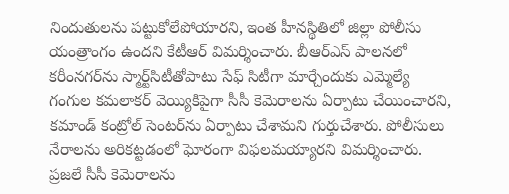నిందుతులను పట్టుకోలేపోయారని, ఇంత హీనస్థితిలో జిల్లా పోలీసు యంత్రాంగం ఉందని కేటీఆర్‌ విమర్శించారు. బీఆర్‌ఎస్‌ పాలనలో కరీంనగర్‌ను స్మార్ట్‌సిటీతోపాటు సేఫ్‌ సిటీగా మార్చేందుకు ఎమ్మెల్యే గంగుల కమలాకర్‌ వెయ్యికిపైగా సీసీ కెమెరాలను ఏర్పాటు చేయించారని, కమాండ్‌ కంట్రోల్‌ సెంటర్‌ను ఏర్పాటు చేశామని గుర్తుచేశారు. పోలీసులు నేరాలను అరికట్టడంలో ఘోరంగా విఫలమయ్యారని విమర్శించారు. ప్రజలే సీసీ కెమెరాలను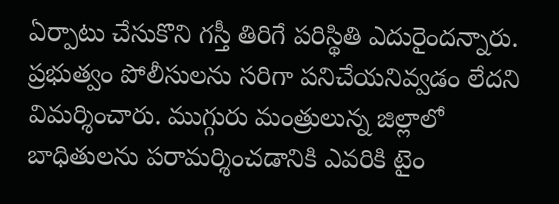ఏర్పాటు చేసుకొని గస్తీ తిరిగే పరిస్థితి ఎదురైందన్నారు. ప్రభుత్వం పోలీసులను సరిగా పనిచేయనివ్వడం లేదని విమర్శించారు. ముగ్గురు మంత్రులున్న జిల్లాలో బాధితులను పరామర్శించడానికి ఎవరికి టైం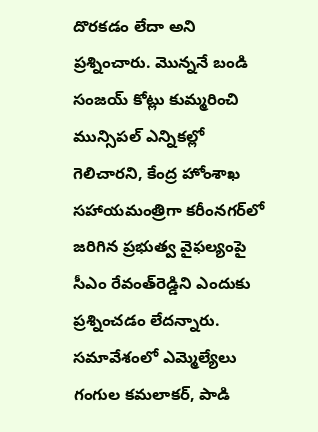దొరకడం లేదా అని ప్రశ్నించారు. మొన్ననే బండి సంజయ్‌ కోట్లు కుమ్మరించి మున్సిపల్‌ ఎన్నికల్లో గెలిచారని, కేంద్ర హోంశాఖ సహాయమంత్రిగా కరీంనగర్‌లో జరిగిన ప్రభుత్వ వైఫల్యంపై సీఎం రేవంత్‌రెడ్డిని ఎందుకు ప్రశ్నించడం లేదన్నారు. సమావేశంలో ఎమ్మెల్యేలు గంగుల కమలాకర్‌, పాడి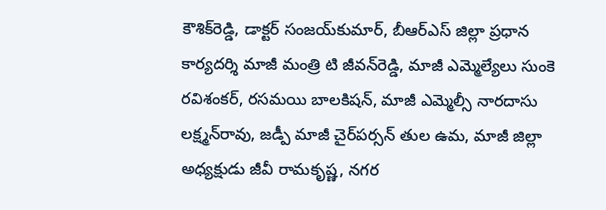కౌశిక్‌రెడ్డి, డాక్టర్‌ సంజయ్‌కుమార్‌, బీఆర్‌ఎస్‌ జిల్లా ప్రధాన కార్యదర్శి మాజీ మంత్రి టి జీవన్‌రెడ్డి, మాజీ ఎమ్మెల్యేలు సుంకె రవిశంకర్‌, రసమయి బాలకిషన్‌, మాజీ ఎమ్మెల్సీ నారదాసు లక్ష్మన్‌రావు, జడ్పీ మాజీ చైర్‌పర్సన్‌ తుల ఉమ, మాజీ జిల్లా అధ్యక్షుడు జీవీ రామకృష్ణ, నగర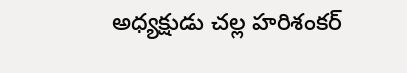అధ్యక్షుడు చల్ల హరిశంకర్‌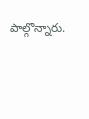పాల్గొన్నారు.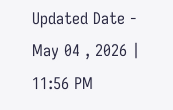Updated Date - May 04 , 2026 | 11:56 PM